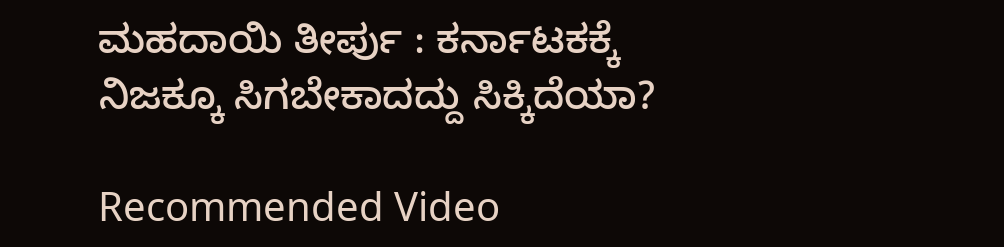ಮಹದಾಯಿ ತೀರ್ಪು : ಕರ್ನಾಟಕಕ್ಕೆ ನಿಜಕ್ಕೂ ಸಿಗಬೇಕಾದದ್ದು ಸಿಕ್ಕಿದೆಯಾ?

Recommended Video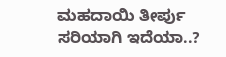ಮಹದಾಯಿ ತೀರ್ಪು ಸರಿಯಾಗಿ ಇದೆಯಾ..?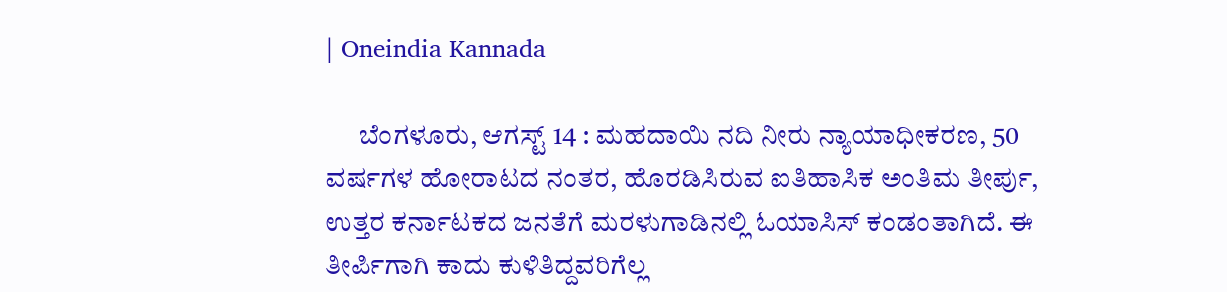| Oneindia Kannada

      ಬೆಂಗಳೂರು, ಆಗಸ್ಟ್ 14 : ಮಹದಾಯಿ ನದಿ ನೀರು ನ್ಯಾಯಾಧೀಕರಣ, 50 ವರ್ಷಗಳ ಹೋರಾಟದ ನಂತರ, ಹೊರಡಿಸಿರುವ ಐತಿಹಾಸಿಕ ಅಂತಿಮ ತೀರ್ಪು, ಉತ್ತರ ಕರ್ನಾಟಕದ ಜನತೆಗೆ ಮರಳುಗಾಡಿನಲ್ಲಿ ಓಯಾಸಿಸ್ ಕಂಡಂತಾಗಿದೆ. ಈ ತೀರ್ಪಿಗಾಗಿ ಕಾದು ಕುಳಿತಿದ್ದವರಿಗೆಲ್ಲ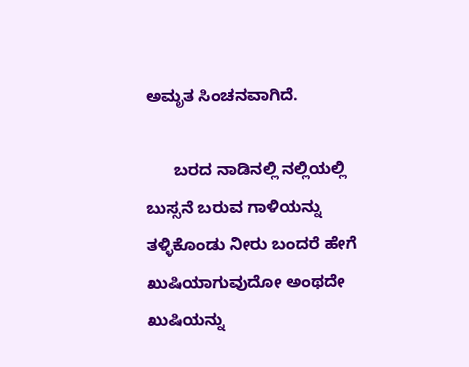ಅಮೃತ ಸಿಂಚನವಾಗಿದೆ.

      ಬರದ ನಾಡಿನಲ್ಲಿ ನಲ್ಲಿಯಲ್ಲಿ ಬುಸ್ಸನೆ ಬರುವ ಗಾಳಿಯನ್ನು ತಳ್ಳಿಕೊಂಡು ನೀರು ಬಂದರೆ ಹೇಗೆ ಖುಷಿಯಾಗುವುದೋ ಅಂಥದೇ ಖುಷಿಯನ್ನು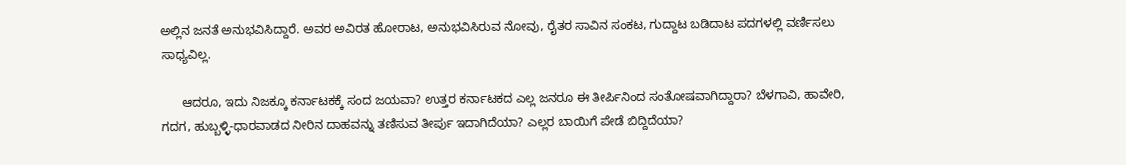ಅಲ್ಲಿನ ಜನತೆ ಅನುಭವಿಸಿದ್ದಾರೆ. ಅವರ ಅವಿರತ ಹೋರಾಟ, ಅನುಭವಿಸಿರುವ ನೋವು, ರೈತರ ಸಾವಿನ ಸಂಕಟ, ಗುದ್ದಾಟ ಬಡಿದಾಟ ಪದಗಳಲ್ಲಿ ವರ್ಣಿಸಲು ಸಾಧ್ಯವಿಲ್ಲ.

      ಆದರೂ, ಇದು ನಿಜಕ್ಕೂ ಕರ್ನಾಟಕಕ್ಕೆ ಸಂದ ಜಯವಾ? ಉತ್ತರ ಕರ್ನಾಟಕದ ಎಲ್ಲ ಜನರೂ ಈ ತೀರ್ಪಿನಿಂದ ಸಂತೋಷವಾಗಿದ್ದಾರಾ? ಬೆಳಗಾವಿ, ಹಾವೇರಿ, ಗದಗ, ಹುಬ್ಬಳ್ಳಿ-ಧಾರವಾಡದ ನೀರಿನ ದಾಹವನ್ನು ತಣಿಸುವ ತೀರ್ಪು ಇದಾಗಿದೆಯಾ? ಎಲ್ಲರ ಬಾಯಿಗೆ ಪೇಡೆ ಬಿದ್ದಿದೆಯಾ?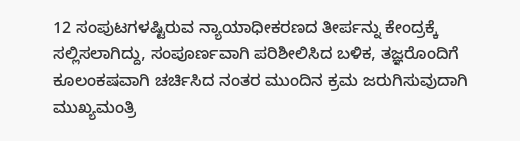12 ಸಂಪುಟಗಳಷ್ಟಿರುವ ನ್ಯಾಯಾಧೀಕರಣದ ತೀರ್ಪನ್ನು ಕೇಂದ್ರಕ್ಕೆ ಸಲ್ಲಿಸಲಾಗಿದ್ದು, ಸಂಪೂರ್ಣವಾಗಿ ಪರಿಶೀಲಿಸಿದ ಬಳಿಕ, ತಜ್ಞರೊಂದಿಗೆ ಕೂಲಂಕಷವಾಗಿ ಚರ್ಚಿಸಿದ ನಂತರ ಮುಂದಿನ ಕ್ರಮ ಜರುಗಿಸುವುದಾಗಿ ಮುಖ್ಯಮಂತ್ರಿ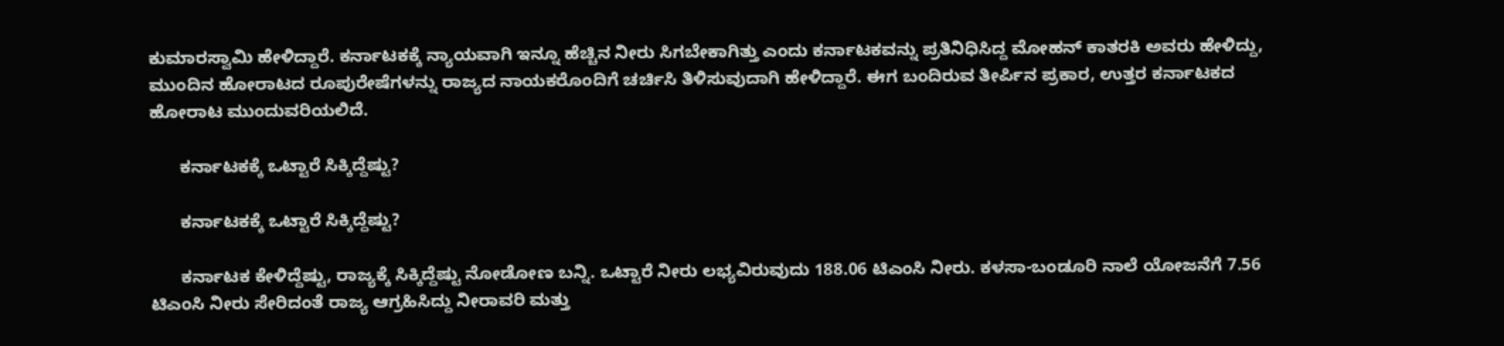ಕುಮಾರಸ್ವಾಮಿ ಹೇಳಿದ್ದಾರೆ. ಕರ್ನಾಟಕಕ್ಕೆ ನ್ಯಾಯವಾಗಿ ಇನ್ನೂ ಹೆಚ್ಚಿನ ನೀರು ಸಿಗಬೇಕಾಗಿತ್ತು ಎಂದು ಕರ್ನಾಟಕವನ್ನು ಪ್ರತಿನಿಧಿಸಿದ್ದ ಮೋಹನ್ ಕಾತರಕಿ ಅವರು ಹೇಳಿದ್ದು, ಮುಂದಿನ ಹೋರಾಟದ ರೂಪುರೇಷೆಗಳನ್ನು ರಾಜ್ಯದ ನಾಯಕರೊಂದಿಗೆ ಚರ್ಚಿಸಿ ತಿಳಿಸುವುದಾಗಿ ಹೇಳಿದ್ದಾರೆ. ಈಗ ಬಂದಿರುವ ತೀರ್ಪಿನ ಪ್ರಕಾರ, ಉತ್ತರ ಕರ್ನಾಟಕದ ಹೋರಾಟ ಮುಂದುವರಿಯಲಿದೆ.

      ಕರ್ನಾಟಕಕ್ಕೆ ಒಟ್ಟಾರೆ ಸಿಕ್ಕಿದ್ದೆಷ್ಟು?

      ಕರ್ನಾಟಕಕ್ಕೆ ಒಟ್ಟಾರೆ ಸಿಕ್ಕಿದ್ದೆಷ್ಟು?

      ಕರ್ನಾಟಕ ಕೇಳಿದ್ದೆಷ್ಟು, ರಾಜ್ಯಕ್ಕೆ ಸಿಕ್ಕಿದ್ದೆಷ್ಟು ನೋಡೋಣ ಬನ್ನಿ. ಒಟ್ಟಾರೆ ನೀರು ಲಭ್ಯವಿರುವುದು 188.06 ಟಿಎಂಸಿ ನೀರು. ಕಳಸಾ-ಬಂಡೂರಿ ನಾಲೆ ಯೋಜನೆಗೆ 7.56 ಟಿಎಂಸಿ ನೀರು ಸೇರಿದಂತೆ ರಾಜ್ಯ ಆಗ್ರಹಿಸಿದ್ದು ನೀರಾವರಿ ಮತ್ತು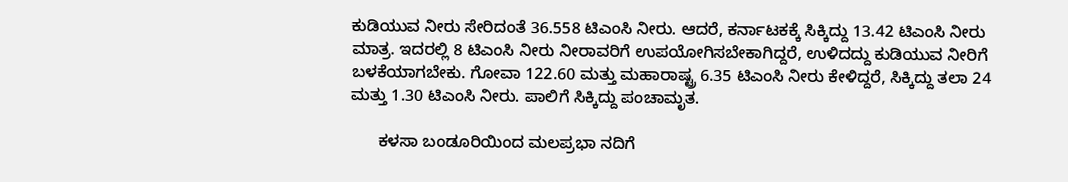ಕುಡಿಯುವ ನೀರು ಸೇರಿದಂತೆ 36.558 ಟಿಎಂಸಿ ನೀರು. ಆದರೆ, ಕರ್ನಾಟಕಕ್ಕೆ ಸಿಕ್ಕಿದ್ದು 13.42 ಟಿಎಂಸಿ ನೀರು ಮಾತ್ರ. ಇದರಲ್ಲಿ 8 ಟಿಎಂಸಿ ನೀರು ನೀರಾವರಿಗೆ ಉಪಯೋಗಿಸಬೇಕಾಗಿದ್ದರೆ, ಉಳಿದದ್ದು ಕುಡಿಯುವ ನೀರಿಗೆ ಬಳಕೆಯಾಗಬೇಕು. ಗೋವಾ 122.60 ಮತ್ತು ಮಹಾರಾಷ್ಟ್ರ 6.35 ಟಿಎಂಸಿ ನೀರು ಕೇಳಿದ್ದರೆ, ಸಿಕ್ಕಿದ್ದು ತಲಾ 24 ಮತ್ತು 1.30 ಟಿಎಂಸಿ ನೀರು. ಪಾಲಿಗೆ ಸಿಕ್ಕಿದ್ದು ಪಂಚಾಮೃತ.

      ಕಳಸಾ ಬಂಡೂರಿಯಿಂದ ಮಲಪ್ರಭಾ ನದಿಗೆ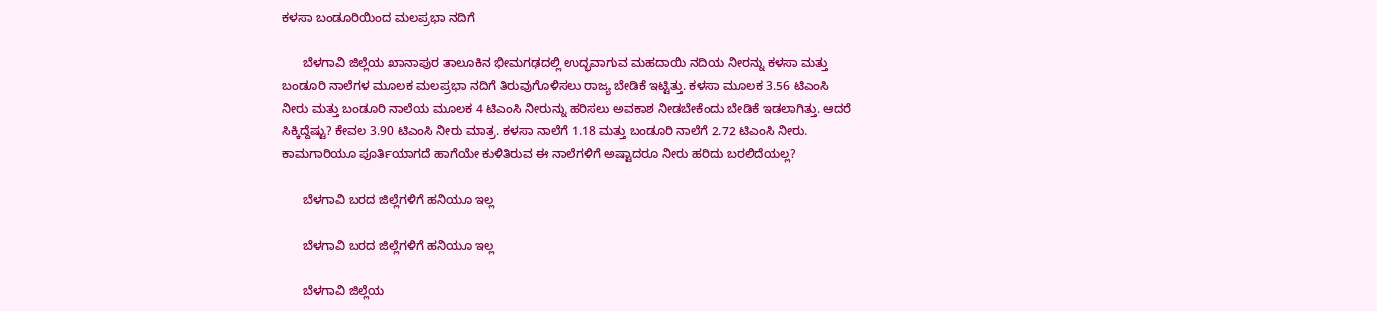ಕಳಸಾ ಬಂಡೂರಿಯಿಂದ ಮಲಪ್ರಭಾ ನದಿಗೆ

      ಬೆಳಗಾವಿ ಜಿಲ್ಲೆಯ ಖಾನಾಪುರ ತಾಲೂಕಿನ ಭೀಮಗಢದಲ್ಲಿ ಉದ್ಭವಾಗುವ ಮಹದಾಯಿ ನದಿಯ ನೀರನ್ನು ಕಳಸಾ ಮತ್ತು ಬಂಡೂರಿ ನಾಲೆಗಳ ಮೂಲಕ ಮಲಪ್ರಭಾ ನದಿಗೆ ತಿರುವುಗೊಳಿಸಲು ರಾಜ್ಯ ಬೇಡಿಕೆ ಇಟ್ಟಿತ್ತು. ಕಳಸಾ ಮೂಲಕ 3.56 ಟಿಎಂಸಿ ನೀರು ಮತ್ತು ಬಂಡೂರಿ ನಾಲೆಯ ಮೂಲಕ 4 ಟಿಎಂಸಿ ನೀರುನ್ನು ಹರಿಸಲು ಅವಕಾಶ ನೀಡಬೇಕೆಂದು ಬೇಡಿಕೆ ಇಡಲಾಗಿತ್ತು. ಆದರೆ ಸಿಕ್ಕಿದ್ದೆಷ್ಟು? ಕೇವಲ 3.90 ಟಿಎಂಸಿ ನೀರು ಮಾತ್ರ. ಕಳಸಾ ನಾಲೆಗೆ 1.18 ಮತ್ತು ಬಂಡೂರಿ ನಾಲೆಗೆ 2.72 ಟಿಎಂಸಿ ನೀರು. ಕಾಮಗಾರಿಯೂ ಪೂರ್ತಿಯಾಗದೆ ಹಾಗೆಯೇ ಕುಳಿತಿರುವ ಈ ನಾಲೆಗಳಿಗೆ ಅಷ್ಟಾದರೂ ನೀರು ಹರಿದು ಬರಲಿದೆಯಲ್ಲ?

      ಬೆಳಗಾವಿ ಬರದ ಜಿಲ್ಲೆಗಳಿಗೆ ಹನಿಯೂ ಇಲ್ಲ

      ಬೆಳಗಾವಿ ಬರದ ಜಿಲ್ಲೆಗಳಿಗೆ ಹನಿಯೂ ಇಲ್ಲ

      ಬೆಳಗಾವಿ ಜಿಲ್ಲೆಯ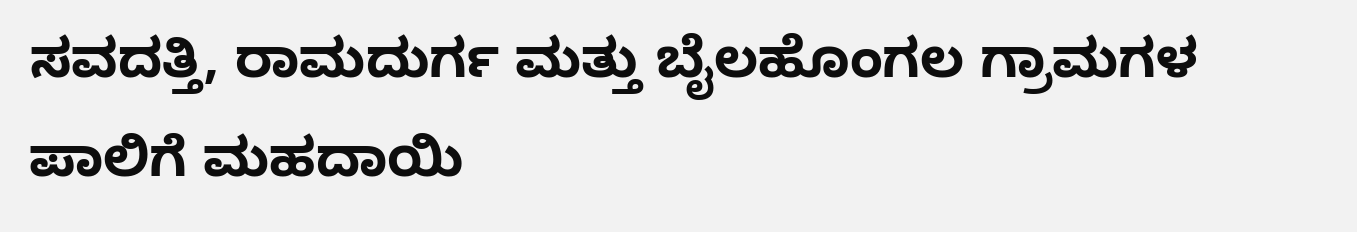ಸವದತ್ತಿ, ರಾಮದುರ್ಗ ಮತ್ತು ಬೈಲಹೊಂಗಲ ಗ್ರಾಮಗಳ ಪಾಲಿಗೆ ಮಹದಾಯಿ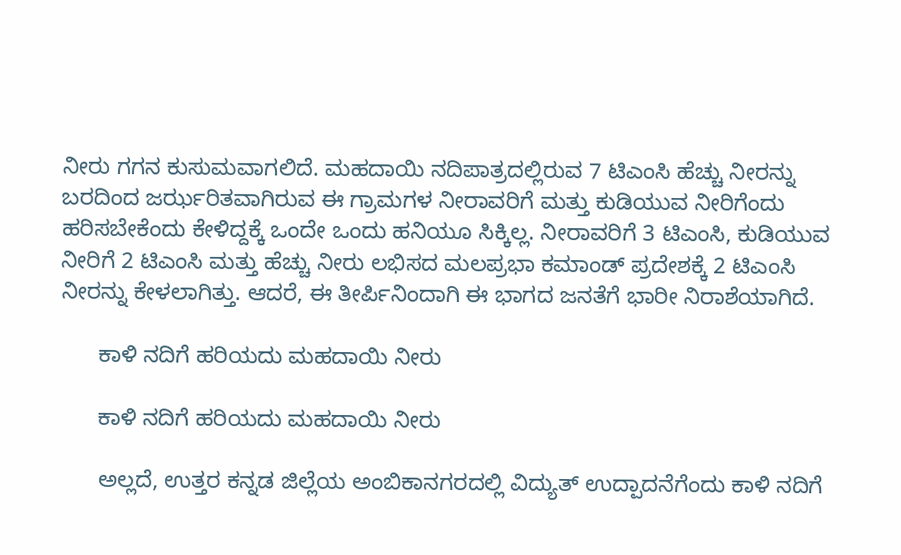ನೀರು ಗಗನ ಕುಸುಮವಾಗಲಿದೆ. ಮಹದಾಯಿ ನದಿಪಾತ್ರದಲ್ಲಿರುವ 7 ಟಿಎಂಸಿ ಹೆಚ್ಚು ನೀರನ್ನು ಬರದಿಂದ ಜರ್ಝರಿತವಾಗಿರುವ ಈ ಗ್ರಾಮಗಳ ನೀರಾವರಿಗೆ ಮತ್ತು ಕುಡಿಯುವ ನೀರಿಗೆಂದು ಹರಿಸಬೇಕೆಂದು ಕೇಳಿದ್ದಕ್ಕೆ ಒಂದೇ ಒಂದು ಹನಿಯೂ ಸಿಕ್ಕಿಲ್ಲ. ನೀರಾವರಿಗೆ 3 ಟಿಎಂಸಿ, ಕುಡಿಯುವ ನೀರಿಗೆ 2 ಟಿಎಂಸಿ ಮತ್ತು ಹೆಚ್ಚು ನೀರು ಲಭಿಸದ ಮಲಪ್ರಭಾ ಕಮಾಂಡ್ ಪ್ರದೇಶಕ್ಕೆ 2 ಟಿಎಂಸಿ ನೀರನ್ನು ಕೇಳಲಾಗಿತ್ತು. ಆದರೆ, ಈ ತೀರ್ಪಿನಿಂದಾಗಿ ಈ ಭಾಗದ ಜನತೆಗೆ ಭಾರೀ ನಿರಾಶೆಯಾಗಿದೆ.

      ಕಾಳಿ ನದಿಗೆ ಹರಿಯದು ಮಹದಾಯಿ ನೀರು

      ಕಾಳಿ ನದಿಗೆ ಹರಿಯದು ಮಹದಾಯಿ ನೀರು

      ಅಲ್ಲದೆ, ಉತ್ತರ ಕನ್ನಡ ಜಿಲ್ಲೆಯ ಅಂಬಿಕಾನಗರದಲ್ಲಿ ವಿದ್ಯುತ್ ಉದ್ಪಾದನೆಗೆಂದು ಕಾಳಿ ನದಿಗೆ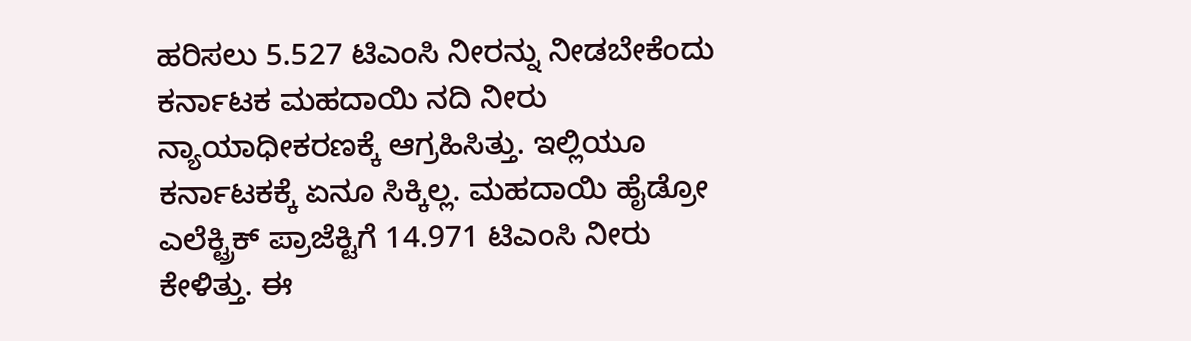ಹರಿಸಲು 5.527 ಟಿಎಂಸಿ ನೀರನ್ನು ನೀಡಬೇಕೆಂದು ಕರ್ನಾಟಕ ಮಹದಾಯಿ ನದಿ ನೀರು ನ್ಯಾಯಾಧೀಕರಣಕ್ಕೆ ಆಗ್ರಹಿಸಿತ್ತು. ಇಲ್ಲಿಯೂ ಕರ್ನಾಟಕಕ್ಕೆ ಏನೂ ಸಿಕ್ಕಿಲ್ಲ. ಮಹದಾಯಿ ಹೈಡ್ರೋ ಎಲೆಕ್ಟ್ರಿಕ್ ಪ್ರಾಜೆಕ್ಟಿಗೆ 14.971 ಟಿಎಂಸಿ ನೀರು ಕೇಳಿತ್ತು. ಈ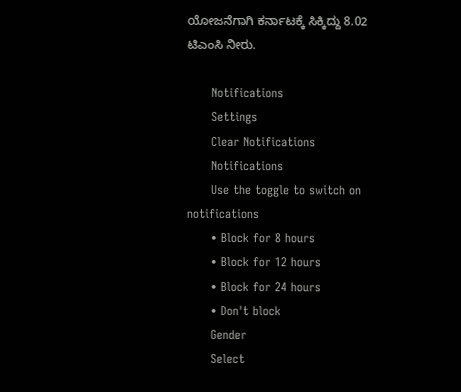ಯೋಜನೆಗಾಗಿ ಕರ್ನಾಟಕ್ಕೆ ಸಿಕ್ಕಿದ್ದು 8.02 ಟಿಎಂಸಿ ನೀರು.

      Notifications
      Settings
      Clear Notifications
      Notifications
      Use the toggle to switch on notifications
      • Block for 8 hours
      • Block for 12 hours
      • Block for 24 hours
      • Don't block
      Gender
      Select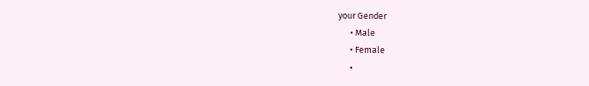your Gender
      • Male
      • Female
      •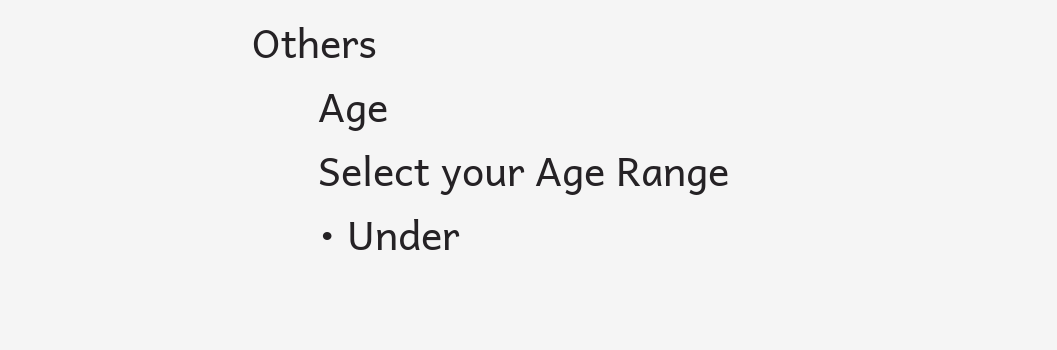Others
      Age
      Select your Age Range
      • Under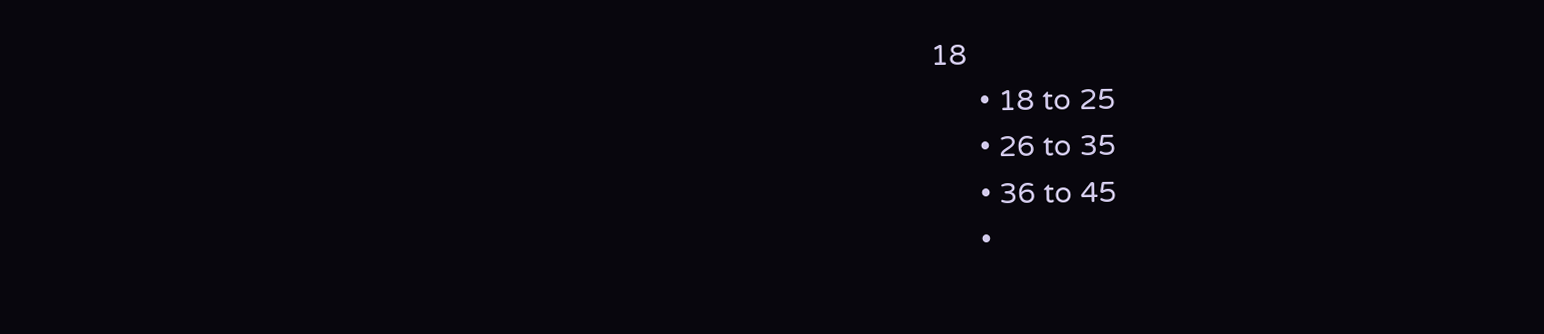18
      • 18 to 25
      • 26 to 35
      • 36 to 45
      •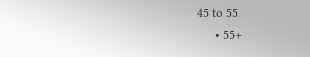45 to 55
      • 55+